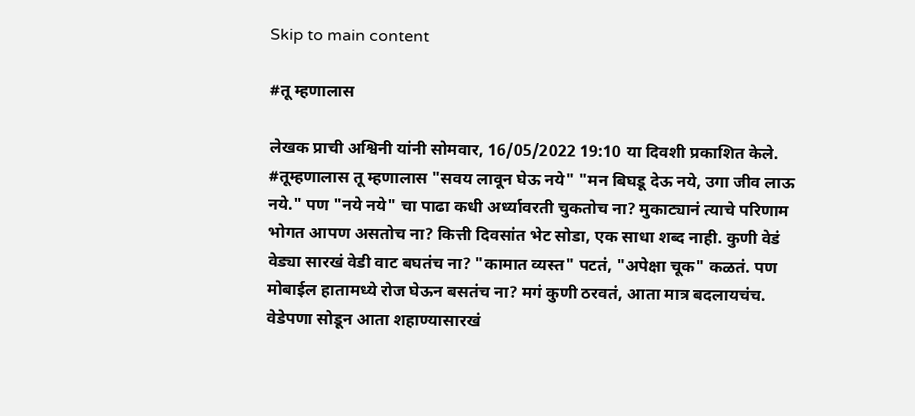Skip to main content

#तू म्हणालास

लेखक प्राची अश्विनी यांनी सोमवार, 16/05/2022 19:10 या दिवशी प्रकाशित केले.
#तूम्हणालास तू म्हणालास "सवय लावून घेऊ नये" "मन बिघडू देऊ नये, उगा जीव लाऊ नये." पण "नये नये" चा पाढा कधी अर्ध्यावरती चुकतोच ना? मुकाट्यानं त्याचे परिणाम भोगत आपण असतोच ना? कित्ती दिवसांत भेट सोडा, एक साधा शब्द नाही. कुणी वेडं वेड्या सारखं वेडी वाट बघतंच ना? "कामात व्यस्त" पटतं, "अपेक्षा चूक" कळतं. पण मोबाईल हातामध्ये रोज घेऊन बसतंच ना? मगं कुणी ठरवतं, आता मात्र बदलायचंच. वेडेपणा सोडून आता शहाण्यासारखं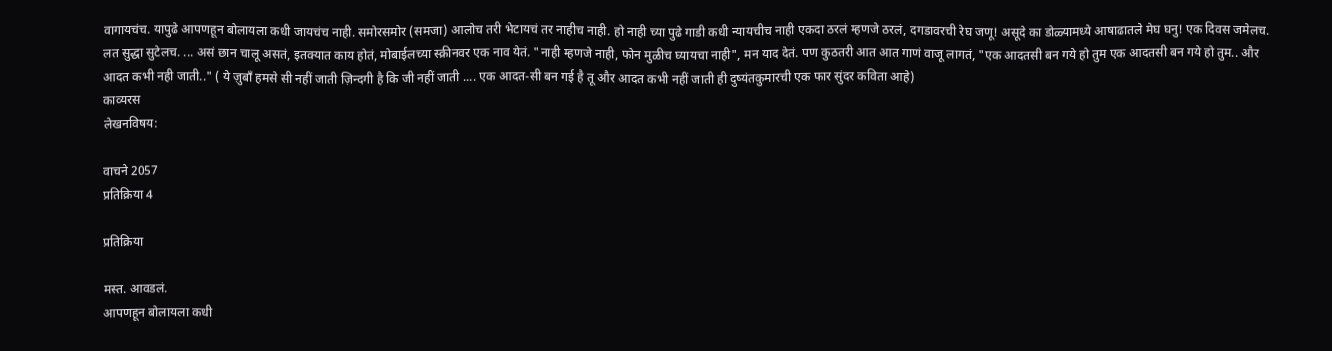वागायचंच. यापुढे आपणहून बोलायला कधी जायचंच नाही. समोरसमोर (समजा) आलोच तरी भेटायचं तर नाहीच नाही. हो नाही च्या पुढे गाडी कधी न्यायचीच नाही एकदा ठरलं म्हणजे ठरलं, दगडावरची रेघ जणू! असूदे का डोळ्यामध्ये आषाढातले मेघ घनु! एक दिवस जमेलच. लत सुद्धा सुटेलच. ... असं छान चालू असतं, इतक्यात काय होतं, मोबाईलच्या स्क्रीनवर एक नाव येतं. "नाही म्हणजे नाही, फोन मुळीच घ्यायचा नाही", मन याद देतं. पण कुठतरी आत आत गाणं वाजू लागतं, "एक आदतसी बन गये हो तुम एक आदतसी बन गये हो तुम.. और आदत कभी नही जाती.." ( ये ज़ुबाँ हमसे सी नहीं जाती ज़िन्दगी है कि जी नहीं जाती .... एक आदत-सी बन गई है तू और आदत कभी नहीं जाती ही दुष्यंतकुमारची एक फार सुंदर कविता आहे)
काव्यरस
लेखनविषय:

वाचने 2057
प्रतिक्रिया 4

प्रतिक्रिया

मस्त. आवडलं.
आपणहून बोलायला कधी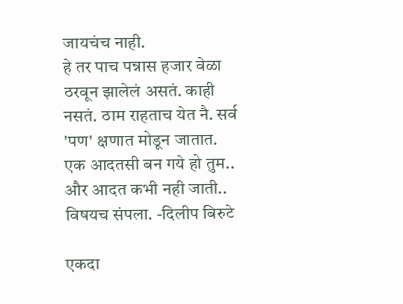जायचंच नाही.
हे तर पाच पन्नास हजार वेळा ठरवून झालेलं असतं. काही नसतं. ठाम राहताच येत नै. सर्व 'पण' क्षणात मोडून जातात.
एक आदतसी बन गये हो तुम.. और आदत कभी नही जाती..
विषयच संपला. -दिलीप बिरुटे

एकदा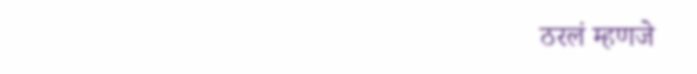ठरलं म्हणजे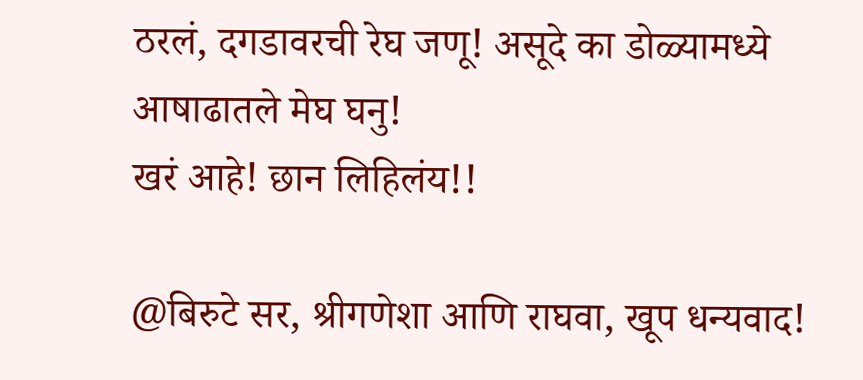ठरलं, दगडावरची रेघ जणू! असूदे का डोळ्यामध्ये आषाढातले मेघ घनु!
खरं आहे! छान लिहिलंय!!

@बिरुटे सर, श्रीगणेशा आणि राघवा, खूप धन्यवाद!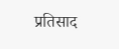प्रतिसाद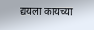द्ययला कायच्या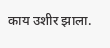काय उशीर झाला.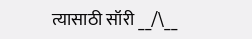त्यासाठी सॉरी __/\__